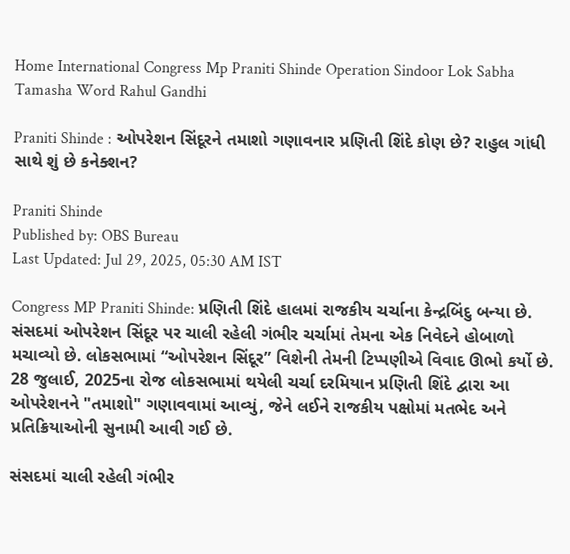Home International Congress Mp Praniti Shinde Operation Sindoor Lok Sabha Tamasha Word Rahul Gandhi

Praniti Shinde : ઓપરેશન સિંદૂરને તમાશો ગણાવનાર પ્રણિતી શિંદે કોણ છે? રાહુલ ગાંધી સાથે શું છે કનેક્શન?

Praniti Shinde
Published by: OBS Bureau
Last Updated: Jul 29, 2025, 05:30 AM IST

Congress MP Praniti Shinde: પ્રણિતી શિંદે હાલમાં રાજકીય ચર્ચાના કેન્દ્રબિંદુ બન્યા છે. સંસદમાં ઓપરેશન સિંદૂર પર ચાલી રહેલી ગંભીર ચર્ચામાં તેમના એક નિવેદને હોબાળો મચાવ્યો છે. લોકસભામાં “ઓપરેશન સિંદૂર” વિશેની તેમની ટિપ્પણીએ વિવાદ ઊભો કર્યો છે. 28 જુલાઈ, 2025ના રોજ લોકસભામાં થયેલી ચર્ચા દરમિયાન પ્રણિતી શિંદે દ્વારા આ ઓપરેશનને "તમાશો" ગણાવવામાં આવ્યું, જેને લઈને રાજકીય પક્ષોમાં મતભેદ અને પ્રતિક્રિયાઓની સુનામી આવી ગઈ છે.

સંસદમાં ચાલી રહેલી ગંભીર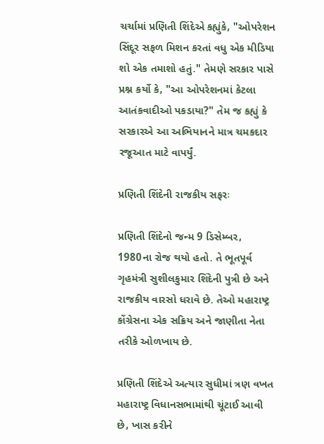ચર્ચામાં પ્રણિતી શિંદેએ કહ્યુંકે, "ઓપરેશન સિંદૂર સફળ મિશન કરતાં વધુ એક મીડિયા શો એક તમાશો હતું." તેમણે સરકાર પાસે પ્રશ્ન કર્યો કે, "આ ઓપરેશનમાં કેટલા આતંકવાદીઓ પકડાયા?" તેમ જ કહ્યું કે સરકારએ આ અભિયાનને માત્ર ચમકદાર રજૂઆત માટે વાપર્યું.

પ્રણિતી શિંદેની રાજકીય સફરઃ

પ્રણિતી શિંદેનો જન્મ 9 ડિસેમ્બર, 1980ના રોજ થયો હતો. તે ભૂતપૂર્વ ગૃહમંત્રી સુશીલકુમાર શિંદેની પુત્રી છે અને રાજકીય વારસો ધરાવે છે. તેઓ મહારાષ્ટ્ર કોંગ્રેસના એક સક્રિય અને જાણીતા નેતા તરીકે ઓળખાય છે.

પ્રણિતી શિંદેએ અત્યાર સુધીમાં ત્રણ વખત મહારાષ્ટ્ર વિધાનસભામાંથી ચૂંટાઈ આવી છે, ખાસ કરીને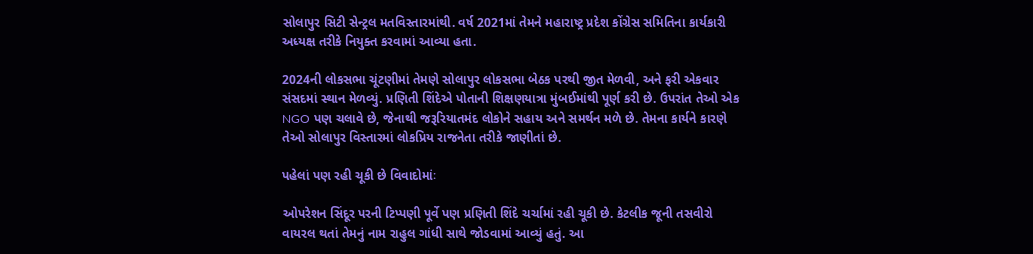સોલાપુર સિટી સેન્ટ્રલ મતવિસ્તારમાંથી. વર્ષ 2021માં તેમને મહારાષ્ટ્ર પ્રદેશ કોંગ્રેસ સમિતિના કાર્યકારી અધ્યક્ષ તરીકે નિયુક્ત કરવામાં આવ્યા હતા.

2024ની લોકસભા ચૂંટણીમાં તેમણે સોલાપુર લોકસભા બેઠક પરથી જીત મેળવી, અને ફરી એકવાર સંસદમાં સ્થાન મેળવ્યું. પ્રણિતી શિંદેએ પોતાની શિક્ષણયાત્રા મુંબઈમાંથી પૂર્ણ કરી છે. ઉપરાંત તેઓ એક NGO પણ ચલાવે છે, જેનાથી જરૂરિયાતમંદ લોકોને સહાય અને સમર્થન મળે છે. તેમના કાર્યને કારણે તેઓ સોલાપુર વિસ્તારમાં લોકપ્રિય રાજનેતા તરીકે જાણીતાં છે.

પહેલાં પણ રહી ચૂકી છે વિવાદોમાંઃ

ઓપરેશન સિંદૂર પરની ટિપ્પણી પૂર્વે પણ પ્રણિતી શિંદે ચર્ચામાં રહી ચૂકી છે. કેટલીક જૂની તસવીરો વાયરલ થતાં તેમનું નામ રાહુલ ગાંધી સાથે જોડવામાં આવ્યું હતું. આ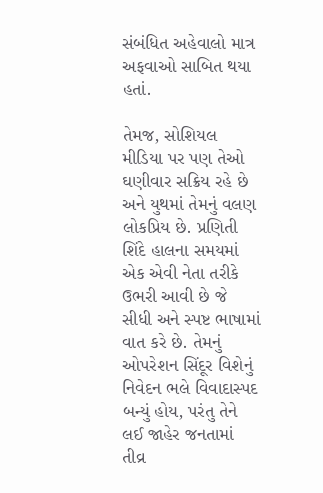સંબંધિત અહેવાલો માત્ર અફવાઓ સાબિત થયા હતાં.

તેમજ, સોશિયલ મીડિયા પર પણ તેઓ ઘણીવાર સક્રિય રહે છે અને યુથમાં તેમનું વલણ લોકપ્રિય છે. પ્રણિતી શિંદે હાલના સમયમાં એક એવી નેતા તરીકે ઉભરી આવી છે જે સીધી અને સ્પષ્ટ ભાષામાં વાત કરે છે. તેમનું ઓપરેશન સિંદૂર વિશેનું નિવેદન ભલે વિવાદાસ્પદ બન્યું હોય, પરંતુ તેને લઈ જાહેર જનતામાં તીવ્ર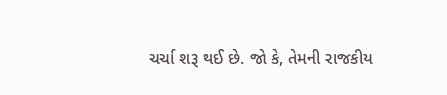ચર્ચા શરૂ થઈ છે. જો કે, તેમની રાજકીય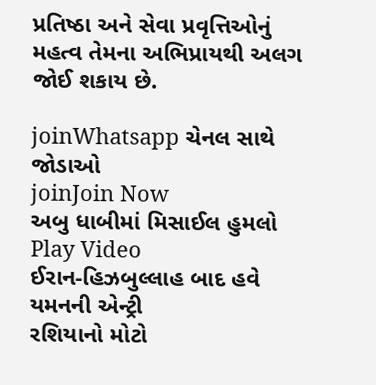પ્રતિષ્ઠા અને સેવા પ્રવૃત્તિઓનું મહત્વ તેમના અભિપ્રાયથી અલગ જોઈ શકાય છે.

joinWhatsapp ચેનલ સાથે જોડાઓ
joinJoin Now
અબુ ધાબીમાં મિસાઈલ હુમલો
Play Video
ઈરાન-હિઝબુલ્લાહ બાદ હવે યમનની એન્ટ્રી
રશિયાનો મોટો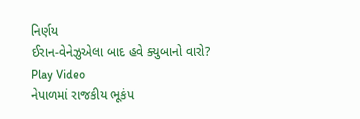નિર્ણય
ઈરાન-વેનેઝુએલા બાદ હવે ક્યુબાનો વારો?
Play Video
નેપાળમાં રાજકીય ભૂકંપ